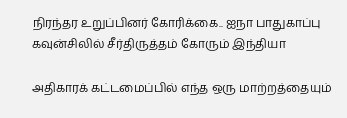நிரந்தர உறுப்பினர் கோரிக்கை.. ஐநா பாதுகாப்பு கவுன்சிலில் சீர்திருத்தம் கோரும் இந்தியா

அதிகாரக் கட்டமைப்பில் எந்த ஒரு மாற்றத்தையும்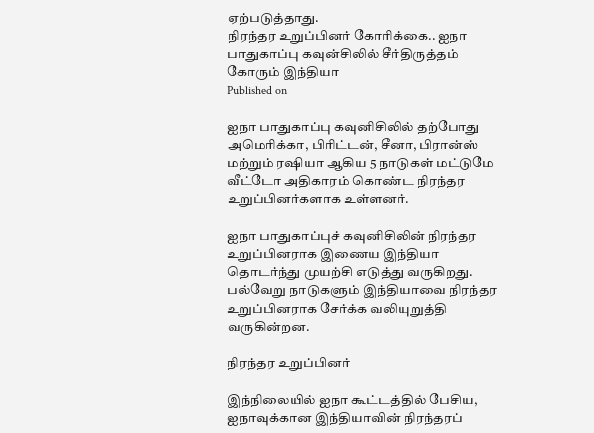ஏற்படுத்தாது.
நிரந்தர உறுப்பினர் கோரிக்கை.. ஐநா பாதுகாப்பு கவுன்சிலில் சீர்திருத்தம் கோரும் இந்தியா
Published on

ஐநா பாதுகாப்பு கவுனிசிலில் தற்போது அமெரிக்கா, பிரிட்டன், சீனா, பிரான்ஸ் மற்றும் ரஷியா ஆகிய 5 நாடுகள் மட்டுமே வீட்டோ அதிகாரம் கொண்ட நிரந்தர உறுப்பினர்களாக உள்ளனர்.

ஐநா பாதுகாப்புச் கவுனிசிலின் நிரந்தர உறுப்பினராக இணைய இந்தியா தொடர்ந்து முயற்சி எடுத்து வருகிறது. பல்வேறு நாடுகளும் இந்தியாவை நிரந்தர உறுப்பினராக சேர்க்க வலியுறுத்தி வருகின்றன.

நிரந்தர உறுப்பினர்

இந்நிலையில் ஐநா கூட்டத்தில் பேசிய, ஐநாவுக்கான இந்தியாவின் நிரந்தரப்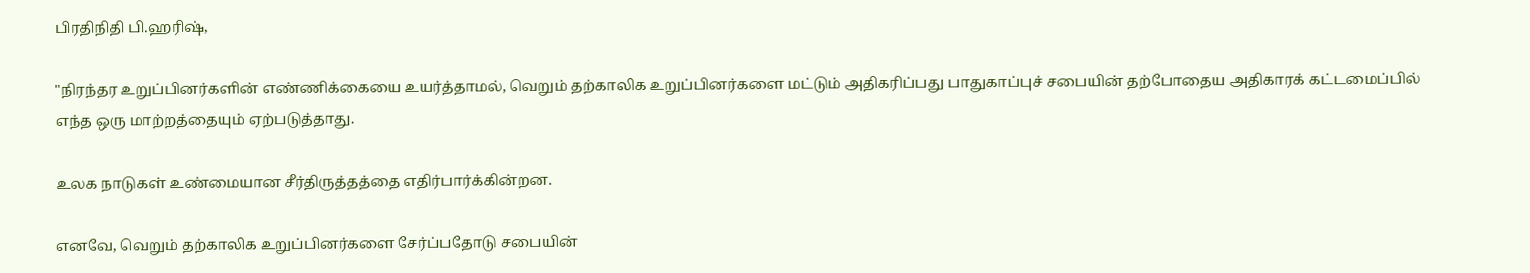பிரதிநிதி பி.ஹரிஷ்,

"நிரந்தர உறுப்பினர்களின் எண்ணிக்கையை உயர்த்தாமல், வெறும் தற்காலிக உறுப்பினர்களை மட்டும் அதிகரிப்பது பாதுகாப்புச் சபையின் தற்போதைய அதிகாரக் கட்டமைப்பில் எந்த ஒரு மாற்றத்தையும் ஏற்படுத்தாது.

உலக நாடுகள் உண்மையான சீர்திருத்தத்தை எதிர்பார்க்கின்றன.

எனவே, வெறும் தற்காலிக உறுப்பினர்களை சேர்ப்பதோடு சபையின்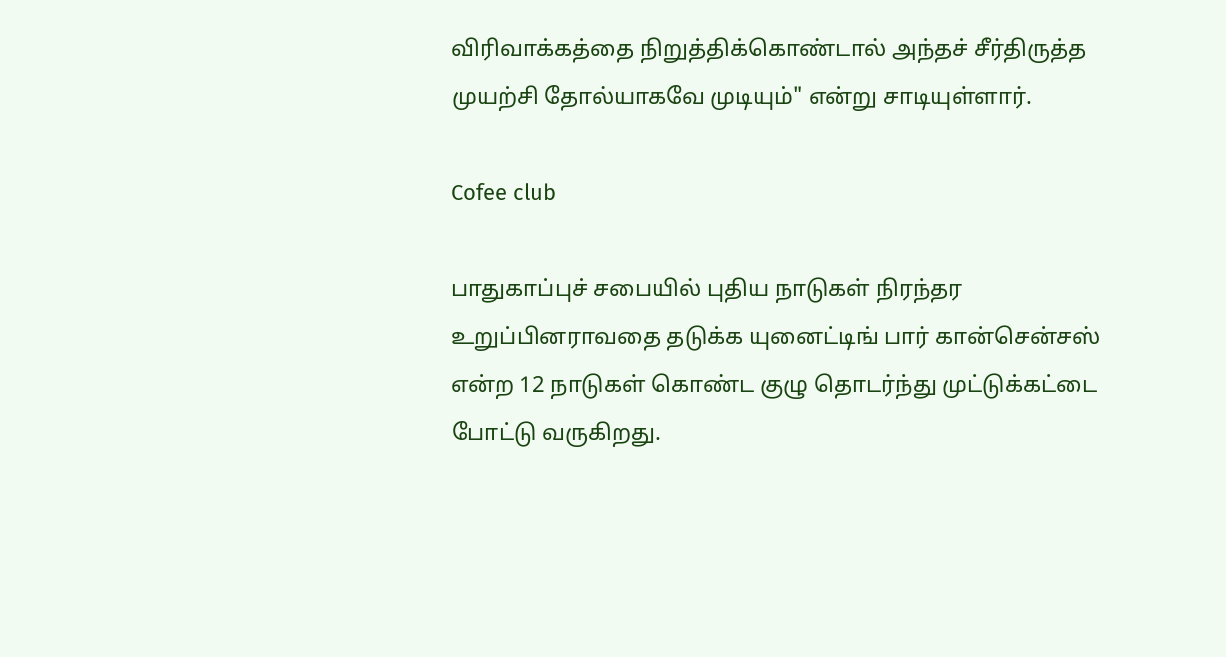விரிவாக்கத்தை நிறுத்திக்கொண்டால் அந்தச் சீர்திருத்த முயற்சி தோல்யாகவே முடியும்" என்று சாடியுள்ளார்.

Cofee club

பாதுகாப்புச் சபையில் புதிய நாடுகள் நிரந்தர உறுப்பினராவதை தடுக்க யுனைட்டிங் பார் கான்சென்சஸ் என்ற 12 நாடுகள் கொண்ட குழு தொடர்ந்து முட்டுக்கட்டை போட்டு வருகிறது.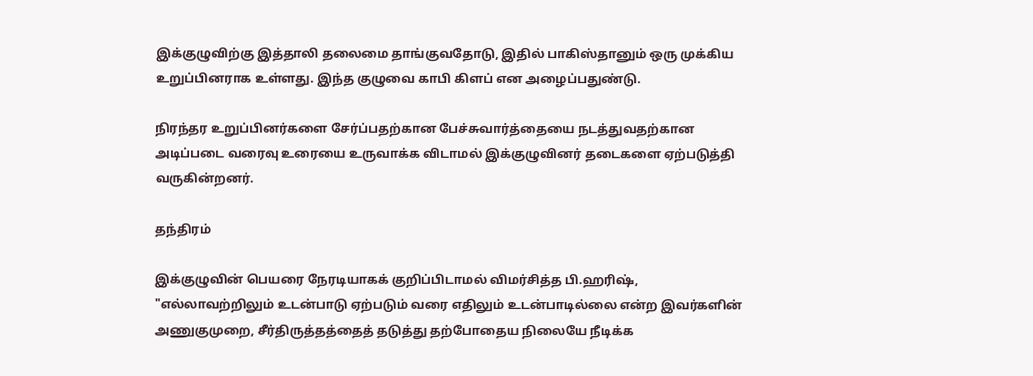இக்குழுவிற்கு இத்தாலி தலைமை தாங்குவதோடு, இதில் பாகிஸ்தானும் ஒரு முக்கிய உறுப்பினராக உள்ளது. இந்த குழுவை காபி கிளப் என அழைப்பதுண்டு.

நிரந்தர உறுப்பினர்களை சேர்ப்பதற்கான பேச்சுவார்த்தையை நடத்துவதற்கான அடிப்படை வரைவு உரையை உருவாக்க விடாமல் இக்குழுவினர் தடைகளை ஏற்படுத்தி வருகின்றனர்.

தந்திரம்

இக்குழுவின் பெயரை நேரடியாகக் குறிப்பிடாமல் விமர்சித்த பி.ஹரிஷ், "எல்லாவற்றிலும் உடன்பாடு ஏற்படும் வரை எதிலும் உடன்பாடில்லை என்ற இவர்களின் அணுகுமுறை, சீர்திருத்தத்தைத் தடுத்து தற்போதைய நிலையே நீடிக்க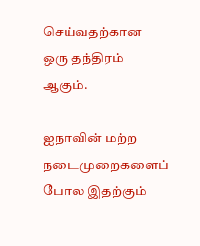செய்வதற்கான ஒரு தந்திரம் ஆகும்.

ஐநாவின் மற்ற நடைமுறைகளைப் போல இதற்கும்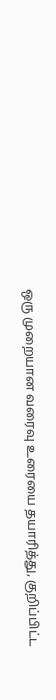ஒரு முறையான வரைவு உரையை தயாரித்து, குறிப்பிட்ட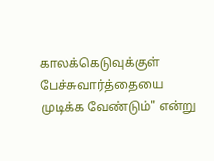காலக்கெடுவுக்குள் பேச்சுவார்த்தையை முடிக்க வேண்டும்" என்று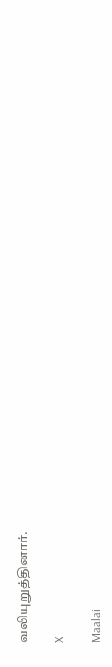வலியுறுத்தினார்.

X

Maalai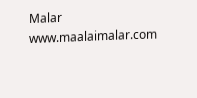Malar
www.maalaimalar.com